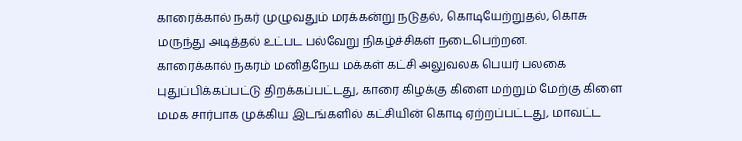காரைக்கால் நகர் முழுவதும் மரக்கன்று நடுதல், கொடியேற்றுதல், கொசு மருந்து அடித்தல் உட்பட பல்வேறு நிகழ்ச்சிகள் நடைபெற்றன.
காரைக்கால் நகரம் மனிதநேய மக்கள் கட்சி அலுவலக பெயர் பலகை புதுப்பிக்கப்பட்டு திறக்கப்பட்டது, காரை கிழக்கு கிளை மற்றும் மேற்கு கிளை மமக சார்பாக முக்கிய இடங்களில் கட்சியின் கொடி ஏற்றப்பட்டது, மாவட்ட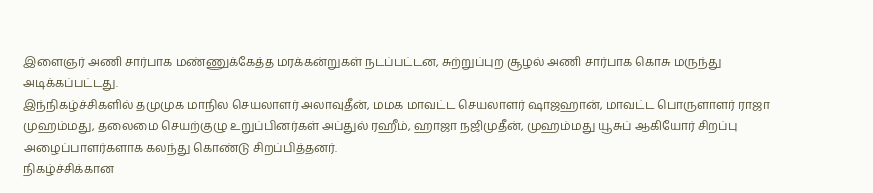இளைஞர் அணி சார்பாக மண்ணுக்கேத்த மரக்கன்றுகள் நடப்பட்டன, சுற்றுப்புற சூழல் அணி சார்பாக கொசு மருந்து அடிக்கப்பட்டது.
இந்நிகழ்ச்சிகளில் தமுமுக மாநில செயலாளர் அலாவுதீன், மமக மாவட்ட செயலாளர் ஷாஜஹான், மாவட்ட பொருளாளர் ராஜா முஹம்மது, தலைமை செயற்குழு உறுப்பினர்கள் அப்துல் ரஹீம், ஹாஜா நஜிமுதீன், முஹம்மது யூசுப் ஆகியோர் சிறப்பு அழைப்பாளர்களாக கலந்து கொண்டு சிறப்பித்தனர்.
நிகழ்ச்சிக்கான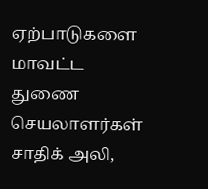ஏற்பாடுகளை மாவட்ட துணை செயலாளர்கள் சாதிக் அலி,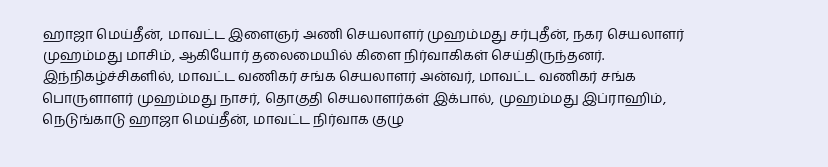ஹாஜா மெய்தீன், மாவட்ட இளைஞர் அணி செயலாளர் முஹம்மது சர்புதீன், நகர செயலாளர் முஹம்மது மாசிம், ஆகியோர் தலைமையில் கிளை நிர்வாகிகள் செய்திருந்தனர்.
இந்நிகழ்ச்சிகளில், மாவட்ட வணிகர் சங்க செயலாளர் அன்வர், மாவட்ட வணிகர் சங்க பொருளாளர் முஹம்மது நாசர், தொகுதி செயலாளர்கள் இக்பால், முஹம்மது இப்ராஹிம், நெடுங்காடு ஹாஜா மெய்தீன், மாவட்ட நிர்வாக குழு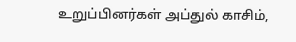உறுப்பினர்கள் அப்துல் காசிம்,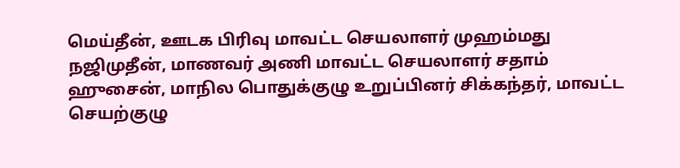மெய்தீன், ஊடக பிரிவு மாவட்ட செயலாளர் முஹம்மது நஜிமுதீன், மாணவர் அணி மாவட்ட செயலாளர் சதாம் ஹுசைன், மாநில பொதுக்குழு உறுப்பினர் சிக்கந்தர், மாவட்ட செயற்குழு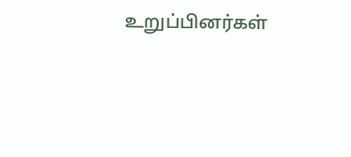உறுப்பினர்கள்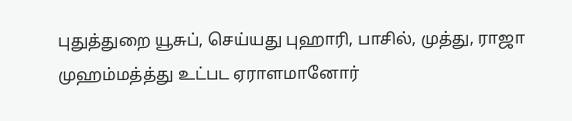புதுத்துறை யூசுப், செய்யது புஹாரி, பாசில், முத்து, ராஜா முஹம்மத்த்து உட்பட ஏராளமானோர்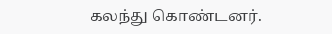கலந்து கொண்டனர்.